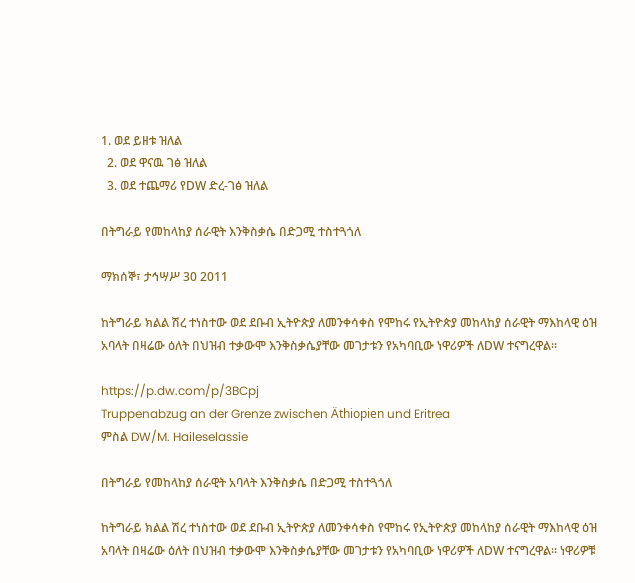1. ወደ ይዘቱ ዝለል
  2. ወደ ዋናዉ ገፅ ዝለል
  3. ወደ ተጨማሪ የDW ድረ-ገፅ ዝለል

በትግራይ የመከላከያ ሰራዊት እንቅስቃሴ በድጋሚ ተስተጓጎለ

ማክሰኞ፣ ታኅሣሥ 30 2011

ከትግራይ ክልል ሽረ ተነስተው ወደ ደቡብ ኢትዮጵያ ለመንቀሳቀስ የሞከሩ የኢትዮጵያ መከላከያ ሰራዊት ማእከላዊ ዕዝ አባላት በዛሬው ዕለት በህዝብ ተቃውሞ እንቅስቃሴያቸው መገታቱን የአካባቢው ነዋሪዎች ለDW ተናግረዋል፡፡

https://p.dw.com/p/3BCpj
Truppenabzug an der Grenze zwischen Äthiopien und Eritrea
ምስል DW/M. Haileselassie

በትግራይ የመከላከያ ሰራዊት አባላት እንቅስቃሴ በድጋሚ ተስተጓጎለ

ከትግራይ ክልል ሽረ ተነስተው ወደ ደቡብ ኢትዮጵያ ለመንቀሳቀስ የሞከሩ የኢትዮጵያ መከላከያ ሰራዊት ማእከላዊ ዕዝ አባላት በዛሬው ዕለት በህዝብ ተቃውሞ እንቅስቃሴያቸው መገታቱን የአካባቢው ነዋሪዎች ለDW ተናግረዋል፡፡ ነዋሪዎቹ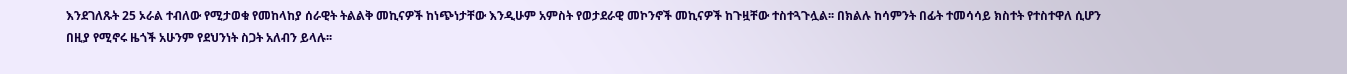እንደገለጹት 25 ኦራል ተብለው የሚታወቁ የመከላከያ ሰራዊት ትልልቅ መኪናዎች ከነጭነታቸው እንዲሁም አምስት የወታደራዊ መኮንኖች መኪናዎች ከጉዟቸው ተስተጓጉሏል፡፡ በክልሉ ከሳምንት በፊት ተመሳሳይ ክስተት የተስተዋለ ሲሆን በዚያ የሚኖሩ ዜጎች አሁንም የደህንነት ስጋት አለብን ይላሉ፡፡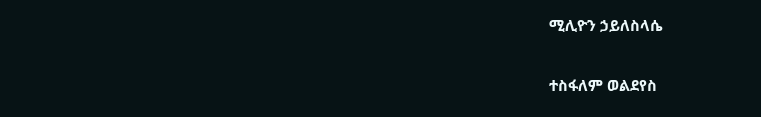ሚሊዮን ኃይለስላሴ

ተስፋለም ወልደየስ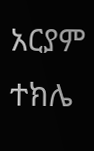አርያም ተክሌ